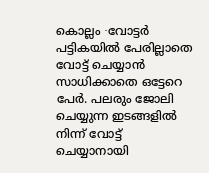കൊല്ലം ∙വോട്ടർ പട്ടികയിൽ പേരില്ലാതെ വോട്ട് ചെയ്യാൻ സാധിക്കാതെ ഒട്ടേറെ പേർ. പലരും ജോലി ചെയ്യുന്ന ഇടങ്ങളിൽ നിന്ന് വോട്ട് ചെയ്യാനായി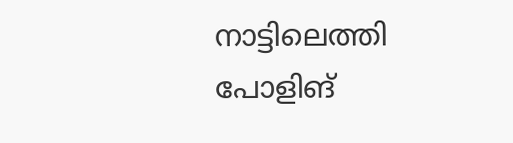നാട്ടിലെത്തി പോളിങ്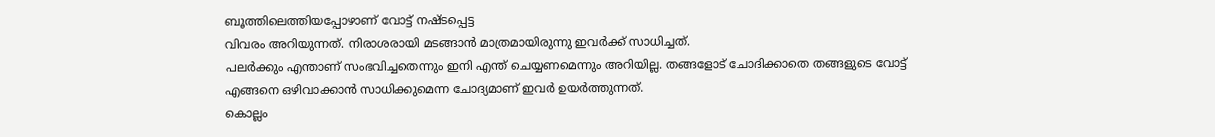ബൂത്തിലെത്തിയപ്പോഴാണ് വോട്ട് നഷ്ടപ്പെട്ട
വിവരം അറിയുന്നത്. നിരാശരായി മടങ്ങാൻ മാത്രമായിരുന്നു ഇവർക്ക് സാധിച്ചത്.
പലർക്കും എന്താണ് സംഭവിച്ചതെന്നും ഇനി എന്ത് ചെയ്യണമെന്നും അറിയില്ല. തങ്ങളോട് ചോദിക്കാതെ തങ്ങളുടെ വോട്ട് എങ്ങനെ ഒഴിവാക്കാൻ സാധിക്കുമെന്ന ചോദ്യമാണ് ഇവർ ഉയർത്തുന്നത്.
കൊല്ലം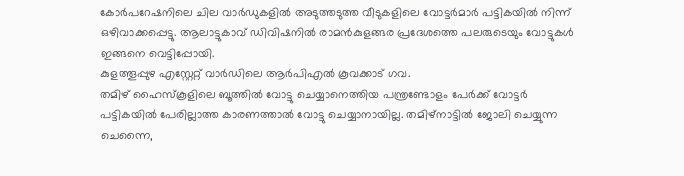കോർപറേഷനിലെ ചില വാർഡുകളിൽ അടുത്തടുത്ത വീടുകളിലെ വോട്ടർമാർ പട്ടികയിൽ നിന്ന് ഒഴിവാക്കപ്പെട്ടു. ആലാട്ടുകാവ് ഡിവിഷനിൽ രാമൻകുളങ്ങര പ്രദേശത്തെ പലരുടെയും വോട്ടുകൾ ഇങ്ങനെ വെട്ടിപ്പോയി.
കുളത്തൂപ്പുഴ എസ്റ്റേറ്റ് വാർഡിലെ ആർപിഎൽ കൂവക്കാട് ഗവ.
തമിഴ് ഹൈസ്കൂളിലെ ബൂത്തിൽ വോട്ടു ചെയ്യാനെത്തിയ പന്ത്രണ്ടോളം പേർക്ക് വോട്ടർ പട്ടികയിൽ പേരില്ലാത്ത കാരണത്താൽ വോട്ടു ചെയ്യാനായില്ല. തമിഴ്നാട്ടിൽ ജോലി ചെയ്യുന്ന ചെന്നൈ,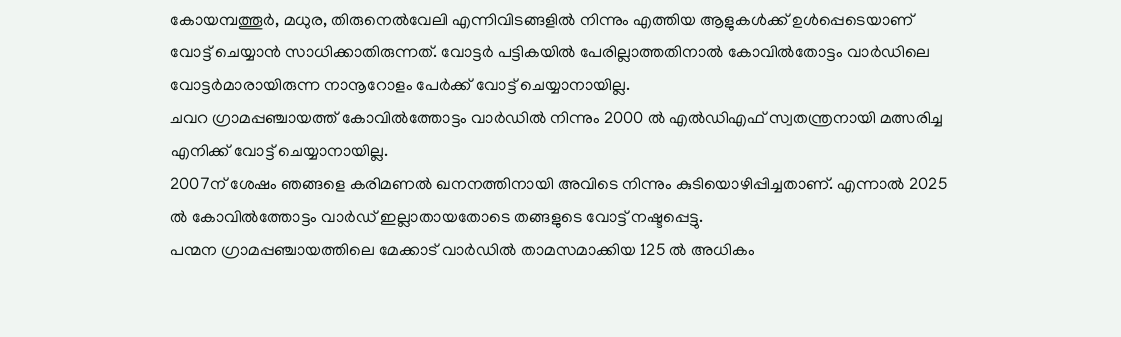കോയമ്പത്തൂർ, മധുര, തിരുനെൽവേലി എന്നിവിടങ്ങളിൽ നിന്നും എത്തിയ ആളുകൾക്ക് ഉൾപ്പെടെയാണ് വോട്ട് ചെയ്യാൻ സാധിക്കാതിരുന്നത്. വോട്ടർ പട്ടികയിൽ പേരില്ലാത്തതിനാൽ കോവിൽതോട്ടം വാർഡിലെ വോട്ടർമാരായിരുന്ന നാനൂറോളം പേർക്ക് വോട്ട് ചെയ്യാനായില്ല.
ചവറ ഗ്രാമപ്പഞ്ചായത്ത് കോവിൽത്തോട്ടം വാർഡിൽ നിന്നും 2000 ൽ എൽഡിഎഫ് സ്വതന്ത്രനായി മത്സരിച്ച എനിക്ക് വോട്ട് ചെയ്യാനായില്ല.
2007ന് ശേഷം ഞങ്ങളെ കരിമണൽ ഖനനത്തിനായി അവിടെ നിന്നും കുടിയൊഴിപ്പിച്ചതാണ്. എന്നാൽ 2025 ൽ കോവിൽത്തോട്ടം വാർഡ് ഇല്ലാതായതോടെ തങ്ങളുടെ വോട്ട് നഷ്ടപ്പെട്ടു.
പന്മന ഗ്രാമപ്പഞ്ചായത്തിലെ മേക്കാട് വാർഡിൽ താമസമാക്കിയ 125 ൽ അധികം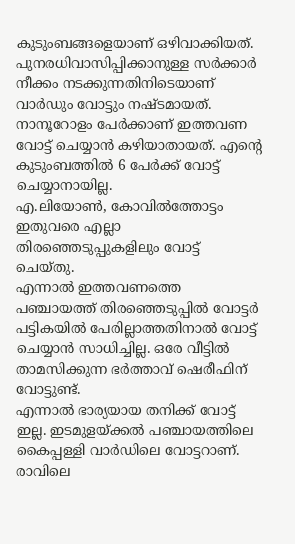കുടുംബങ്ങളെയാണ് ഒഴിവാക്കിയത്. പുനരധിവാസിപ്പിക്കാനുള്ള സർക്കാർ നീക്കം നടക്കുന്നതിനിടെയാണ് വാർഡും വോട്ടും നഷ്ടമായത്.
നാനൂറോളം പേർക്കാണ് ഇത്തവണ വോട്ട് ചെയ്യാൻ കഴിയാതായത്. എന്റെ കുടുംബത്തിൽ 6 പേർക്ക് വോട്ട് ചെയ്യാനായില്ല.
എ.ലിയോൺ, കോവിൽത്തോട്ടം
ഇതുവരെ എല്ലാ തിരഞ്ഞെടുപ്പുകളിലും വോട്ട് ചെയ്തു.
എന്നാൽ ഇത്തവണത്തെ പഞ്ചായത്ത് തിരഞ്ഞെടുപ്പിൽ വോട്ടർ പട്ടികയിൽ പേരില്ലാത്തതിനാൽ വോട്ട് ചെയ്യാൻ സാധിച്ചില്ല. ഒരേ വീട്ടിൽ താമസിക്കുന്ന ഭർത്താവ് ഷെരീഫിന് വോട്ടുണ്ട്.
എന്നാൽ ഭാര്യയായ തനിക്ക് വോട്ട് ഇല്ല. ഇടമുളയ്ക്കൽ പഞ്ചായത്തിലെ കൈപ്പള്ളി വാർഡിലെ വോട്ടറാണ്.
രാവിലെ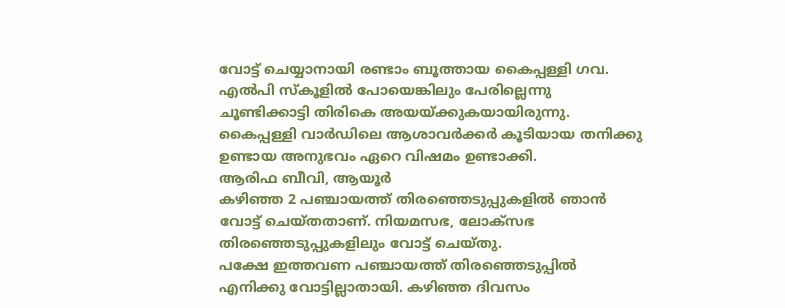വോട്ട് ചെയ്യാനായി രണ്ടാം ബൂത്തായ കൈപ്പള്ളി ഗവ. എൽപി സ്കൂളിൽ പോയെങ്കിലും പേരില്ലെന്നു ചൂണ്ടിക്കാട്ടി തിരികെ അയയ്ക്കുകയായിരുന്നു.
കൈപ്പള്ളി വാർഡിലെ ആശാവർക്കർ കൂടിയായ തനിക്കു ഉണ്ടായ അനുഭവം ഏറെ വിഷമം ഉണ്ടാക്കി.
ആരിഫ ബീവി, ആയൂർ
കഴിഞ്ഞ 2 പഞ്ചായത്ത് തിരഞ്ഞെടുപ്പുകളിൽ ഞാൻ വോട്ട് ചെയ്തതാണ്. നിയമസഭ, ലോക്സഭ തിരഞ്ഞെടുപ്പുകളിലും വോട്ട് ചെയ്തു.
പക്ഷേ ഇത്തവണ പഞ്ചായത്ത് തിരഞ്ഞെടുപ്പിൽ എനിക്കു വോട്ടില്ലാതായി. കഴിഞ്ഞ ദിവസം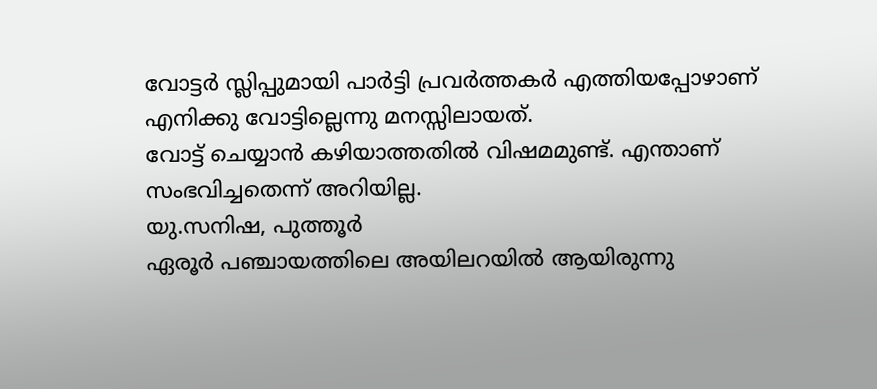വോട്ടർ സ്ലിപ്പുമായി പാർട്ടി പ്രവർത്തകർ എത്തിയപ്പോഴാണ് എനിക്കു വോട്ടില്ലെന്നു മനസ്സിലായത്.
വോട്ട് ചെയ്യാൻ കഴിയാത്തതിൽ വിഷമമുണ്ട്. എന്താണ് സംഭവിച്ചതെന്ന് അറിയില്ല.
യു.സനിഷ, പുത്തൂർ
ഏരൂർ പഞ്ചായത്തിലെ അയിലറയിൽ ആയിരുന്നു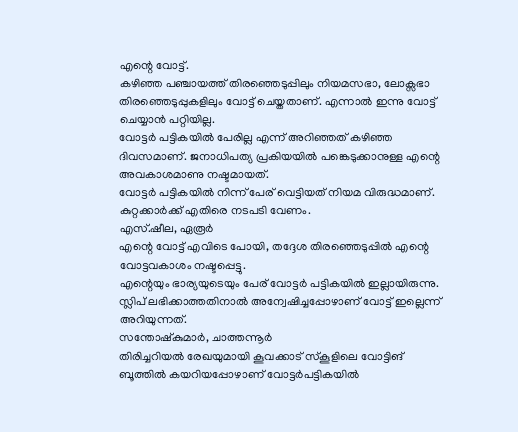എന്റെ വോട്ട്.
കഴിഞ്ഞ പഞ്ചായത്ത് തിരഞ്ഞെടുപ്പിലും നിയമസഭാ, ലോക്സഭാ തിരഞ്ഞെടുപ്പുകളിലും വോട്ട് ചെയ്തതാണ്. എന്നാൽ ഇന്നു വോട്ട് ചെയ്യാൻ പറ്റിയില്ല.
വോട്ടർ പട്ടികയിൽ പേരില്ല എന്ന് അറിഞ്ഞത് കഴിഞ്ഞ ദിവസമാണ്. ജനാധിപത്യ പ്രകിയയിൽ പങ്കെടുക്കാനുള്ള എന്റെ അവകാശമാണു നഷ്ടമായത്.
വോട്ടർ പട്ടികയിൽ നിന്ന് പേര് വെട്ടിയത് നിയമ വിരുദ്ധമാണ്. കുറ്റക്കാർക്ക് എതിരെ നടപടി വേണം.
എസ്.ഷീല, ഏരൂർ
എന്റെ വോട്ട് എവിടെ പോയി, തദ്ദേശ തിരഞ്ഞെടുപ്പിൽ എന്റെ വോട്ടവകാശം നഷ്ടപ്പെട്ടു.
എന്റെയും ഭാര്യയുടെയും പേര് വോട്ടർ പട്ടികയിൽ ഇല്ലായിരുന്നു. സ്ലിപ് ലഭിക്കാത്തതിനാൽ അന്വേഷിച്ചപ്പോഴാണ് വോട്ട് ഇല്ലെന്ന് അറിയുന്നത്.
സന്തോഷ്കുമാർ, ചാത്തന്നൂർ
തിരിച്ചറിയൽ രേഖയുമായി കൂവക്കാട് സ്കൂളിലെ വോട്ടിങ് ബൂത്തിൽ കയറിയപ്പോഴാണ് വോട്ടർപട്ടികയിൽ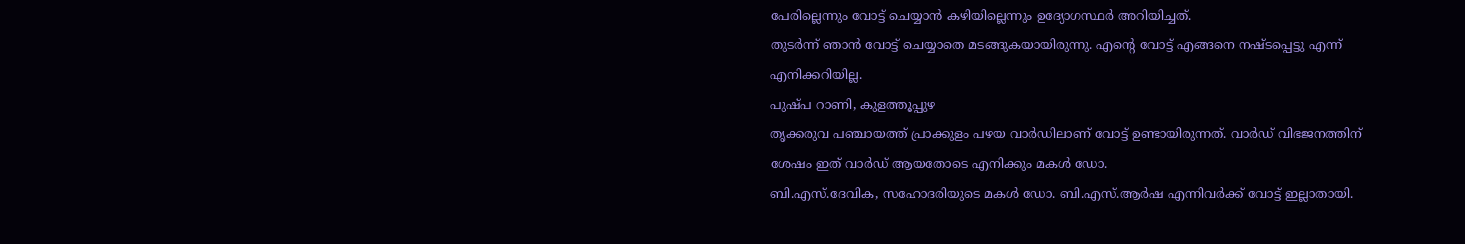പേരില്ലെന്നും വോട്ട് ചെയ്യാൻ കഴിയില്ലെന്നും ഉദ്യോഗസ്ഥർ അറിയിച്ചത്.
തുടർന്ന് ഞാൻ വോട്ട് ചെയ്യാതെ മടങ്ങുകയായിരുന്നു. എന്റെ വോട്ട് എങ്ങനെ നഷ്ടപ്പെട്ടു എന്ന് എനിക്കറിയില്ല.
പുഷ്പ റാണി, കുളത്തൂപ്പുഴ
തൃക്കരുവ പഞ്ചായത്ത് പ്രാക്കുളം പഴയ വാർഡിലാണ് വോട്ട് ഉണ്ടായിരുന്നത്. വാർഡ് വിഭജനത്തിന് ശേഷം ഇത് വാർഡ് ആയതോടെ എനിക്കും മകൾ ഡോ.
ബി.എസ്.ദേവിക, സഹോദരിയുടെ മകൾ ഡോ. ബി.എസ്.ആർഷ എന്നിവർക്ക് വോട്ട് ഇല്ലാതായി.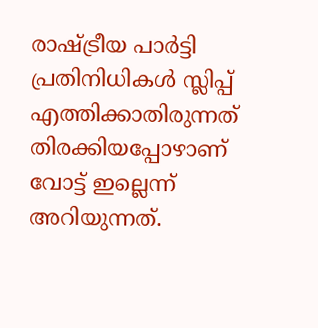രാഷ്ട്രീയ പാർട്ടി പ്രതിനിധികൾ സ്ലിപ്പ് എത്തിക്കാതിരുന്നത് തിരക്കിയപ്പോഴാണ് വോട്ട് ഇല്ലെന്ന് അറിയുന്നത്.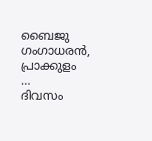ബൈജു ഗംഗാധരൻ, പ്രാക്കുളം
…
ദിവസം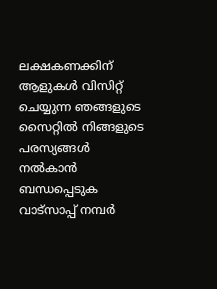ലക്ഷകണക്കിന് ആളുകൾ വിസിറ്റ് ചെയ്യുന്ന ഞങ്ങളുടെ സൈറ്റിൽ നിങ്ങളുടെ പരസ്യങ്ങൾ നൽകാൻ ബന്ധപ്പെടുക വാട്സാപ്പ് നമ്പർ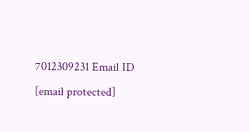7012309231 Email ID [email protected]